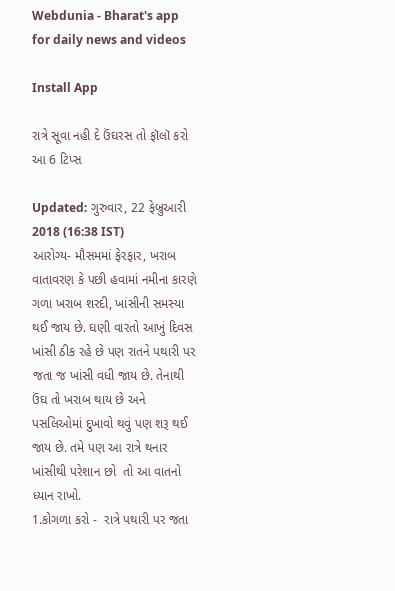Webdunia - Bharat's app for daily news and videos

Install App

રાત્રે સૂવા નહી દે ઉંઘરસ તો ફૉલૉ કરો આ 6 ટિપ્સ

Updated: ગુરુવાર, 22 ફેબ્રુઆરી 2018 (16:38 IST)
આરોગ્ય- મૌસમમાં ફેરફાર, ખરાબ વાતાવરણ કે પછી હવામાં નમીના કારણે ગળા ખરાબ શરદી, ખાંસીની સમસ્યા થઈ જાય છે. ઘણી વારતો આખું દિવસ ખાંસી ઠીક રહે છે પણ રાતને પથારી પર જતા જ ખાંસી વધી જાય છે. તેનાથી ઉંઘ તો ખરાબ થાય છે અને પસલિઓમાં દુખાવો થવું પણ શરૂ થઈ જાય છે. તમે પણ આ રાત્રે થનાર ખાંસીથી પરેશાન છો  તો આ વાતનો ધ્યાન રાખો.
1.કોગળા કરો -  રાત્રે પથારી પર જતા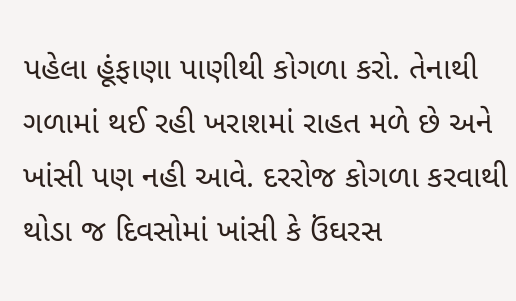પહેલા હૂંફાણા પાણીથી કોગળા કરો. તેનાથી ગળામાં થઈ રહી ખરાશમાં રાહત મળે છે અને ખાંસી પણ નહી આવે. દરરોજ કોગળા કરવાથી થોડા જ દિવસોમાં ખાંસી કે ઉંઘરસ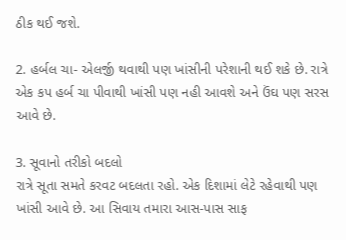ઠીક થઈ જશે.

2. હર્બલ ચા- એલર્જી થવાથી પણ ખાંસીની પરેશાની થઈ શકે છે. રાત્રે એક કપ હર્બ ચા પીવાથી ખાંસી પણ નહી આવશે અને ઉંઘ પણ સરસ આવે છે.

3. સૂવાનો તરીકો બદલો
રાત્રે સૂતા સમતે કરવટ બદલતા રહો. એક દિશામાં લેટે રહેવાથી પણ ખાંસી આવે છે. આ સિવાય તમારા આસ-પાસ સાફ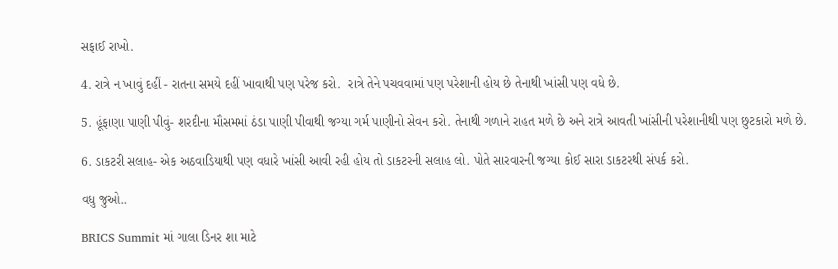સફાઈ રાખો.

4. રાત્રે ન ખાવું દહીં - રાતના સમયે દહીં ખાવાથી પણ પરેજ કરો.  રાત્રે તેને પચવવામાં પણ પરેશાની હોય છે તેનાથી ખાંસી પણ વધે છે.

5. હૂંફાણા પાણી પીવું- શરદીના મૌસમમાં ઠંડા પાણી પીવાથી જગ્યા ગર્મ પાણીનો સેવન કરો. તેનાથી ગળાને રાહત મળે છે અને રાત્રે આવતી ખાંસીની પરેશાનીથી પણ છુટકારો મળે છે.

6. ડાકટરી સલાહ- એક અઠવાડિયાથી પણ વધારે ખાંસી આવી રહી હોય તો ડાકટરની સલાહ લો. પોતે સારવારની જગ્યા કોઈ સારા ડાકટરથી સંપર્ક કરો.

વધુ જુઓ..

BRICS Summit માં ગાલા ડિનર શા માટે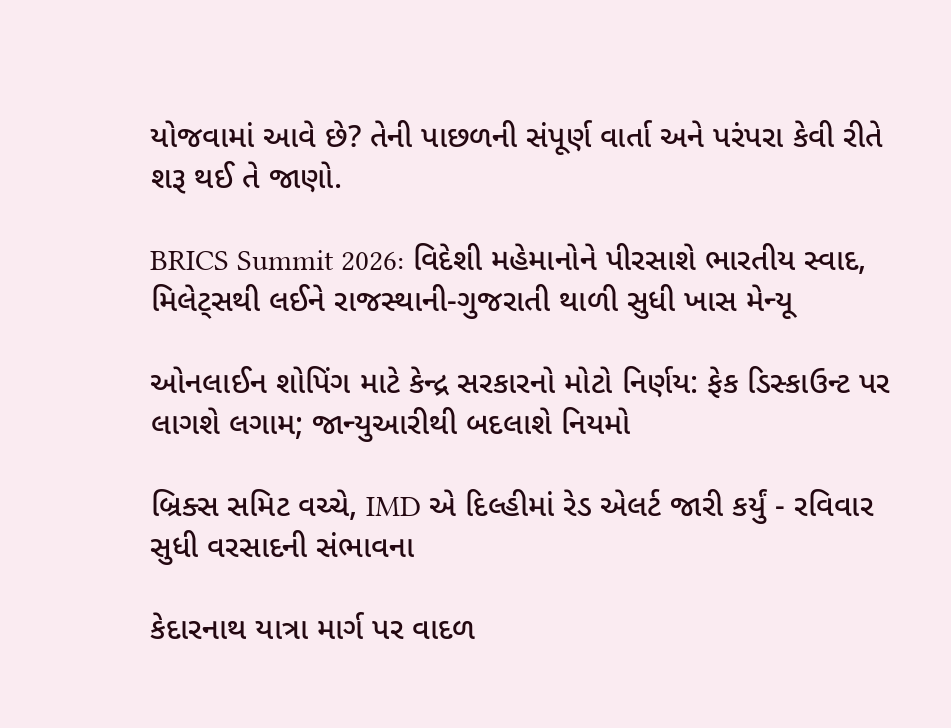યોજવામાં આવે છે? તેની પાછળની સંપૂર્ણ વાર્તા અને પરંપરા કેવી રીતે શરૂ થઈ તે જાણો.

BRICS Summit 2026: વિદેશી મહેમાનોને પીરસાશે ભારતીય સ્વાદ, મિલેટ્સથી લઈને રાજસ્થાની-ગુજરાતી થાળી સુધી ખાસ મેન્યૂ

ઓનલાઈન શોપિંગ માટે કેન્દ્ર સરકારનો મોટો નિર્ણય: ફેક ડિસ્કાઉન્ટ પર લાગશે લગામ; જાન્યુઆરીથી બદલાશે નિયમો

બ્રિક્સ સમિટ વચ્ચે, IMD એ દિલ્હીમાં રેડ એલર્ટ જારી કર્યું - રવિવાર સુધી વરસાદની સંભાવના

કેદારનાથ યાત્રા માર્ગ પર વાદળ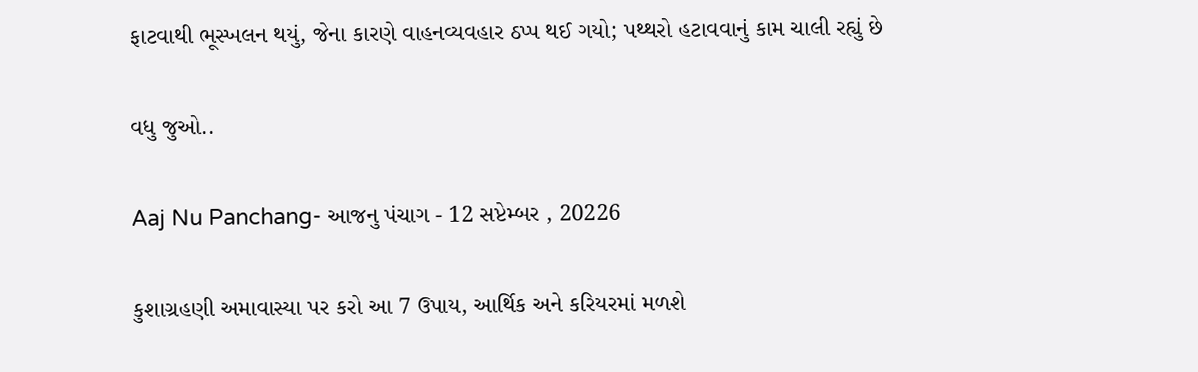ફાટવાથી ભૂસ્ખલન થયું, જેના કારણે વાહનવ્યવહાર ઠપ્પ થઈ ગયો; પથ્થરો હટાવવાનું કામ ચાલી રહ્યું છે

વધુ જુઓ..

Aaj Nu Panchang- આજનુ પંચાગ - 12 સપ્ટેમ્બર , 20226

કુશાગ્રહણી અમાવાસ્યા પર કરો આ 7 ઉપાય, આર્થિક અને કરિયરમાં મળશે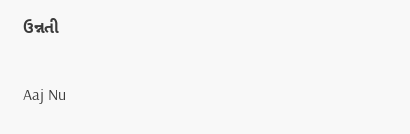ઉન્નતી

Aaj Nu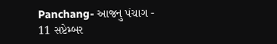Panchang- આજનુ પંચાગ - 11 સપ્ટેમ્બર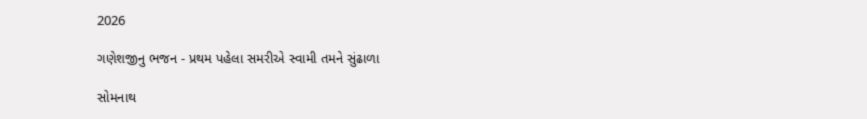2026

ગણેશજીનુ ભજન - પ્રથમ પહેલા સમરીએ સ્વામી તમને સુંઢાળા

સોમનાથ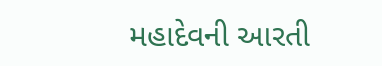મહાદેવની આરતી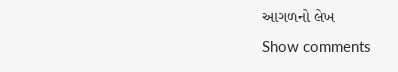આગળનો લેખ
Show comments